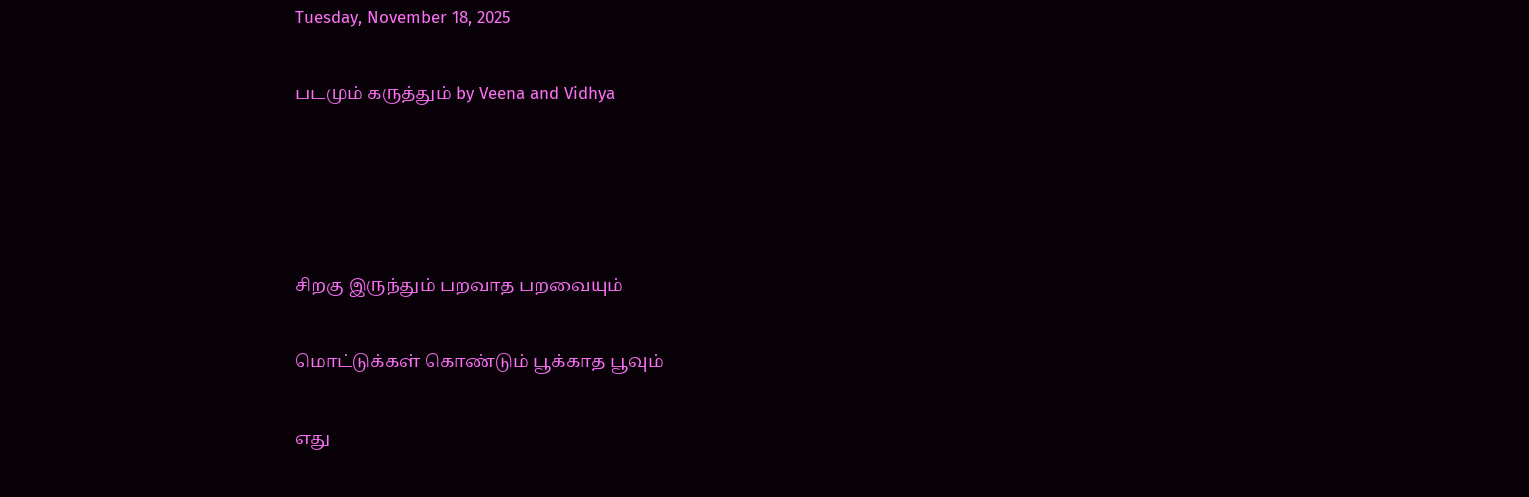Tuesday, November 18, 2025

படமும் கருத்தும் by Veena and Vidhya




சிறகு இருந்தும் பறவாத பறவையும்

மொட்டுக்கள் கொண்டும் பூக்காத பூவும்

எது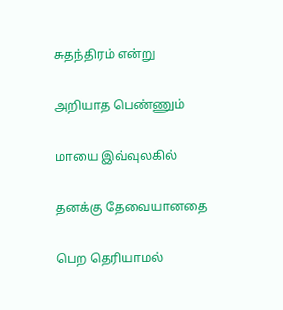சுதந்திரம் என்று

அறியாத பெண்ணும்

மாயை இவ்வுலகில்

தனக்கு தேவையானதை

பெற தெரியாமல்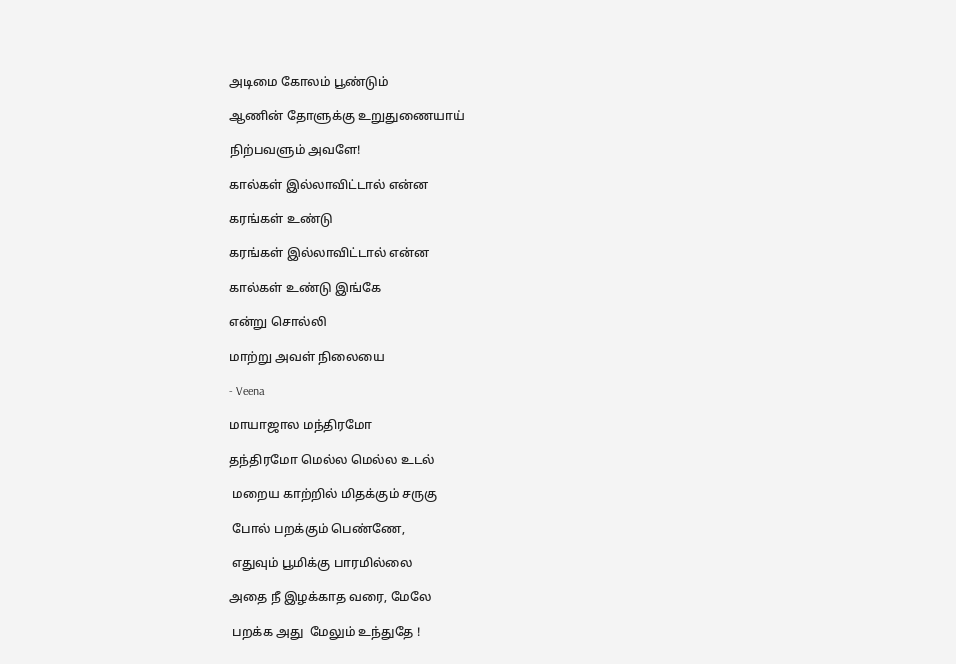அடிமை கோலம் பூண்டும்

ஆணின் தோளுக்கு உறுதுணையாய்

நிற்பவளும் அவளே!

கால்கள் இல்லாவிட்டால் என்ன

கரங்கள் உண்டு

கரங்கள் இல்லாவிட்டால் என்ன

கால்கள் உண்டு இங்கே

என்று சொல்லி

மாற்று அவள் நிலையை

- Veena

மாயாஜால மந்திரமோ

தந்திரமோ மெல்ல மெல்ல உடல்

 மறைய காற்றில் மிதக்கும் சருகு

 போல் பறக்கும் பெண்ணே,

 எதுவும் பூமிக்கு பாரமில்லை

அதை நீ இழக்காத வரை, மேலே

 பறக்க அது  மேலும் உந்துதே !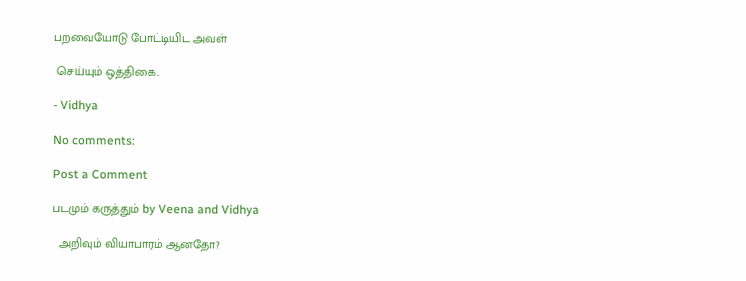பறவையோடு போட்டியிட அவள்

 செய்யும் ஒத்திகை..

- Vidhya

No comments:

Post a Comment

படமும் கருத்தும் by Veena and Vidhya

  அறிவும் வியாபாரம் ஆனதோ?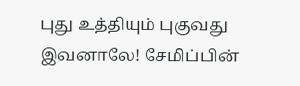புது உத்தியும் புகுவது இவனாலே! சேமிப்பின்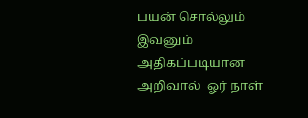பயன் சொல்லும் இவனும் அதிகப்படியான அறிவால்  ஓர் நாள்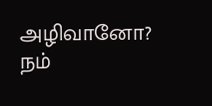அழிவானோ?  நம்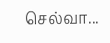செல்வா...